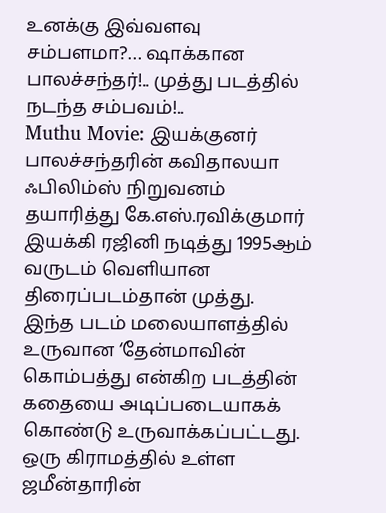உனக்கு இவ்வளவு சம்பளமா?… ஷாக்கான பாலச்சந்தர்!.. முத்து படத்தில் நடந்த சம்பவம்!..
Muthu Movie: இயக்குனர் பாலச்சந்தரின் கவிதாலயா ஃபிலிம்ஸ் நிறுவனம் தயாரித்து கே.எஸ்.ரவிக்குமார் இயக்கி ரஜினி நடித்து 1995ஆம் வருடம் வெளியான திரைப்படம்தான் முத்து.
இந்த படம் மலையாளத்தில் உருவான ‘தேன்மாவின் கொம்பத்து என்கிற படத்தின் கதையை அடிப்படையாகக் கொண்டு உருவாக்கப்பட்டது.
ஒரு கிராமத்தில் உள்ள ஜமீன்தாரின்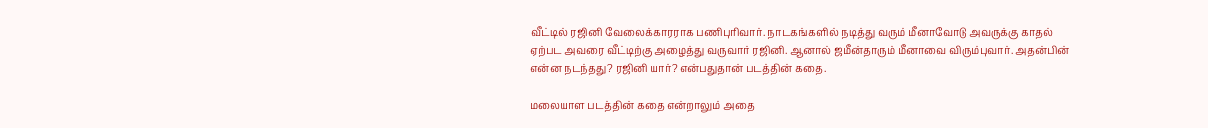வீட்டில் ரஜினி வேலைக்காரராக பணிபுரிவார். நாடகங்களில் நடித்து வரும் மீனாவோடு அவருக்கு காதல் ஏற்பட அவரை வீட்டிற்கு அழைத்து வருவார் ரஜினி. ஆனால் ஜமீன்தாரும் மீனாவை விரும்புவார். அதன்பின் என்ன நடந்தது? ரஜினி யார்? என்பதுதான் படத்தின் கதை.

மலையாள படத்தின் கதை என்றாலும் அதை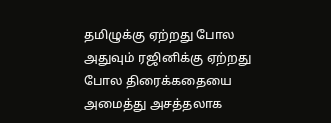தமிழுக்கு ஏற்றது போல அதுவும் ரஜினிக்கு ஏற்றது போல திரைக்கதையை அமைத்து அசத்தலாக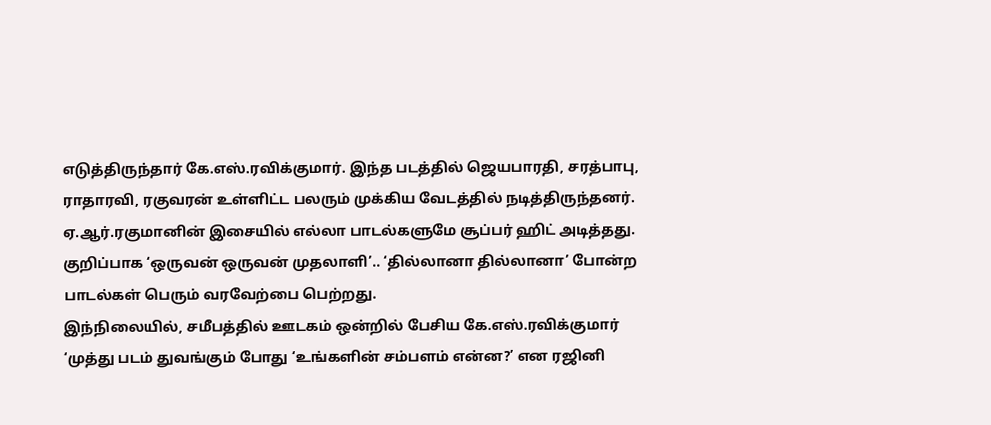எடுத்திருந்தார் கே.எஸ்.ரவிக்குமார். இந்த படத்தில் ஜெயபாரதி, சரத்பாபு, ராதாரவி, ரகுவரன் உள்ளிட்ட பலரும் முக்கிய வேடத்தில் நடித்திருந்தனர். ஏ.ஆர்.ரகுமானின் இசையில் எல்லா பாடல்களுமே சூப்பர் ஹிட் அடித்தது. குறிப்பாக ‘ஒருவன் ஒருவன் முதலாளி’.. ‘தில்லானா தில்லானா’ போன்ற பாடல்கள் பெரும் வரவேற்பை பெற்றது.
இந்நிலையில், சமீபத்தில் ஊடகம் ஒன்றில் பேசிய கே.எஸ்.ரவிக்குமார் ‘முத்து படம் துவங்கும் போது ‘உங்களின் சம்பளம் என்ன?’ என ரஜினி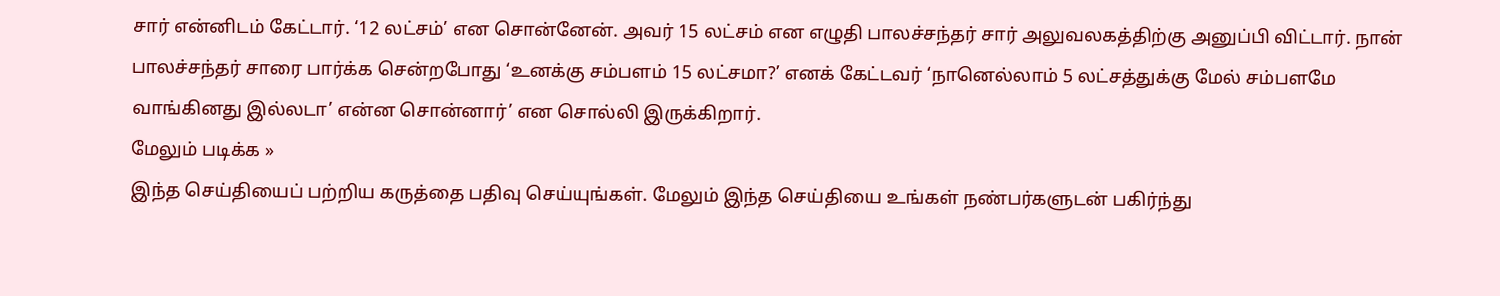சார் என்னிடம் கேட்டார். ‘12 லட்சம்’ என சொன்னேன். அவர் 15 லட்சம் என எழுதி பாலச்சந்தர் சார் அலுவலகத்திற்கு அனுப்பி விட்டார். நான் பாலச்சந்தர் சாரை பார்க்க சென்றபோது ‘உனக்கு சம்பளம் 15 லட்சமா?’ எனக் கேட்டவர் ‘நானெல்லாம் 5 லட்சத்துக்கு மேல் சம்பளமே வாங்கினது இல்லடா’ என்ன சொன்னார்’ என சொல்லி இருக்கிறார்.
மேலும் படிக்க »
இந்த செய்தியைப் பற்றிய கருத்தை பதிவு செய்யுங்கள். மேலும் இந்த செய்தியை உங்கள் நண்பர்களுடன் பகிர்ந்து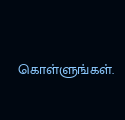கொள்ளுங்கள்.